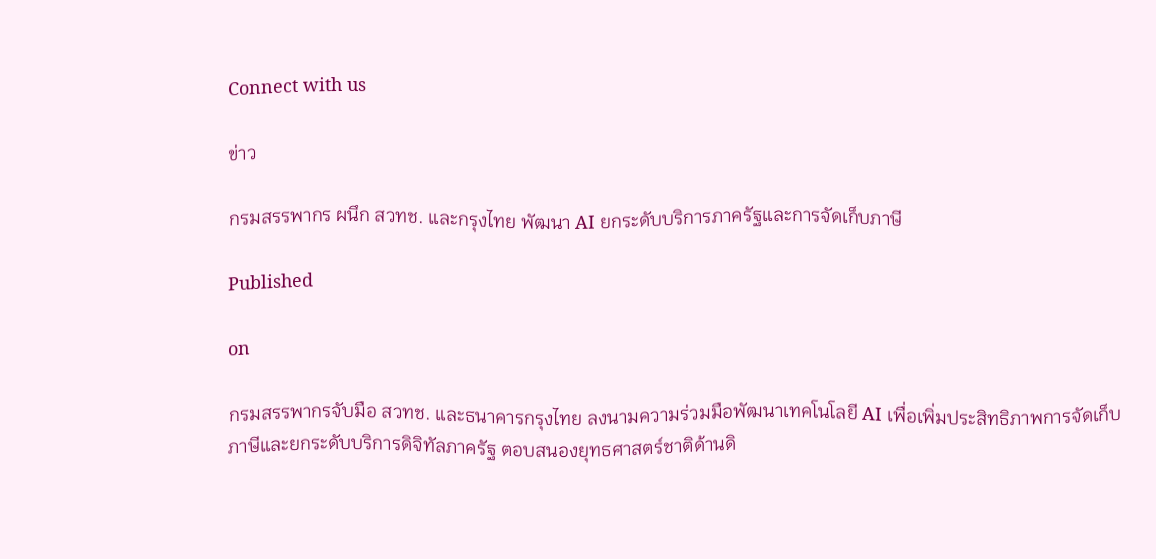Connect with us

ข่าว

กรมสรรพากร ผนึก สวทช. และกรุงไทย พัฒนา AI ยกระดับบริการภาครัฐและการจัดเก็บภาษี

Published

on

กรมสรรพากรจับมือ สวทช. และธนาคารกรุงไทย ลงนามความร่วมมือพัฒนาเทคโนโลยี AI เพื่อเพิ่มประสิทธิภาพการจัดเก็บภาษีและยกระดับบริการดิจิทัลภาครัฐ ตอบสนองยุทธศาสตร์ชาติด้านดิ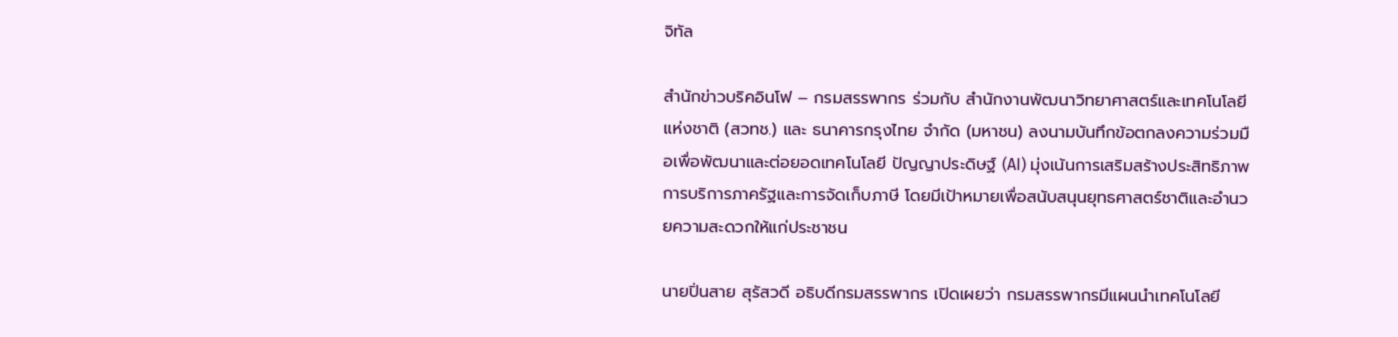จิทัล

สำนักข่าวบริคอินโฟ – กรมสรรพากร ร่วมกับ สำนักงานพัฒนาวิทยาศาสตร์และเทคโนโลยีแห่งชาติ (สวทช.) และ ธนาคารกรุงไทย จำกัด (มหาชน) ลงนามบันทึกข้อตกลงความร่วมมือเพื่อพัฒนาและต่อยอดเทคโนโลยี ปัญญาประดิษฐ์ (AI) มุ่งเน้นการเสริมสร้างประสิทธิภาพการบริการภาครัฐและการจัดเก็บภาษี โดยมีเป้าหมายเพื่อสนับสนุนยุทธศาสตร์ชาติและอำนวยความสะดวกให้แก่ประชาชน

นายปิ่นสาย สุรัสวดี อธิบดีกรมสรรพากร เปิดเผยว่า กรมสรรพากรมีแผนนำเทคโนโลยี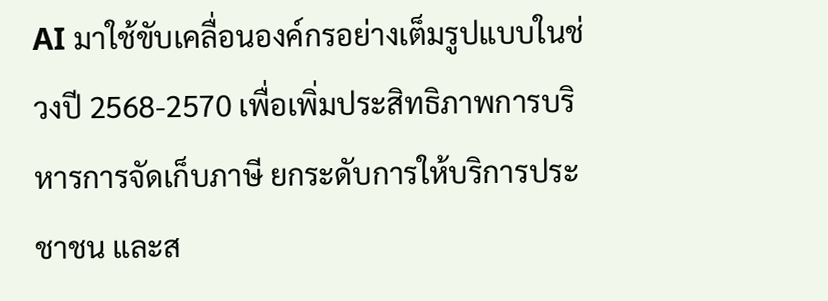AI มาใช้ขับเคลื่อนองค์กรอย่างเต็มรูปแบบในช่วงปี 2568-2570 เพื่อเพิ่มประสิทธิภาพการบริหารการจัดเก็บภาษี ยกระดับการให้บริการประชาชน และส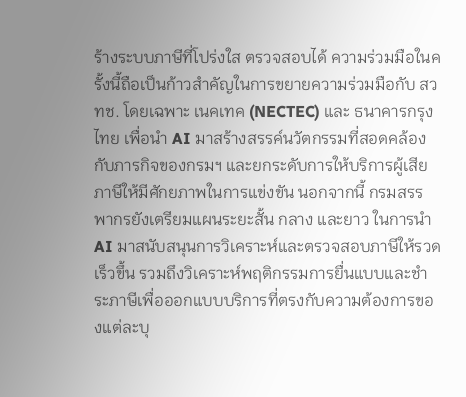ร้างระบบภาษีที่โปร่งใส ตรวจสอบได้ ความร่วมมือในครั้งนี้ถือเป็นก้าวสำคัญในการขยายความร่วมมือกับ สวทช. โดยเฉพาะ เนคเทค (NECTEC) และ ธนาคารกรุงไทย เพื่อนำ AI มาสร้างสรรค์นวัตกรรมที่สอดคล้องกับภารกิจของกรมฯ และยกระดับการให้บริการผู้เสียภาษีให้มีศักยภาพในการแข่งขัน นอกจากนี้ กรมสรรพากรยังเตรียมแผนระยะสั้น กลาง และยาว ในการนำ AI มาสนับสนุนการวิเคราะห์และตรวจสอบภาษีให้รวดเร็วขึ้น รวมถึงวิเคราะห์พฤติกรรมการยื่นแบบและชำระภาษีเพื่อออกแบบบริการที่ตรงกับความต้องการของแต่ละบุ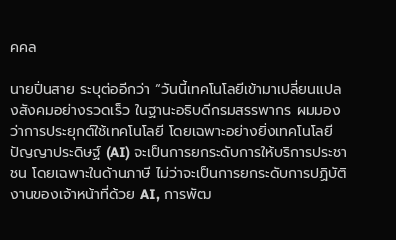คคล

นายปิ่นสาย ระบุต่ออีกว่า “วันนี้เทคโนโลยีเข้ามาเปลี่ยนแปลงสังคมอย่างรวดเร็ว ในฐานะอธิบดีกรมสรรพากร ผมมองว่าการประยุกต์ใช้เทคโนโลยี โดยเฉพาะอย่างยิ่งเทคโนโลยีปัญญาประดิษฐ์ (AI) จะเป็นการยกระดับการให้บริการประชาชน โดยเฉพาะในด้านภาษี ไม่ว่าจะเป็นการยกระดับการปฏิบัติงานของเจ้าหน้าที่ด้วย AI, การพัฒ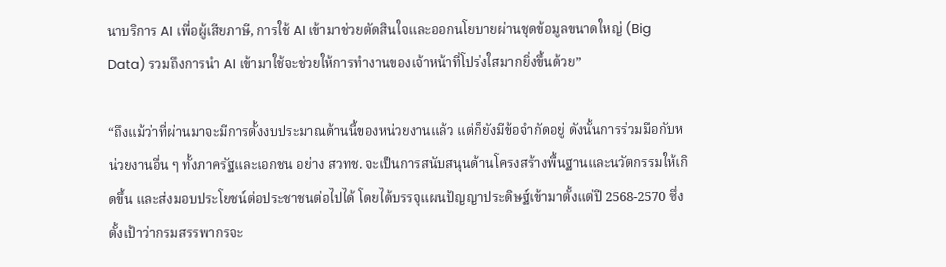นาบริการ AI เพื่อผู้เสียภาษี, การใช้ AI เข้ามาช่วยตัดสินใจและออกนโยบายผ่านชุดข้อมูลขนาดใหญ่ (Big Data) รวมถึงการนำ AI เข้ามาใช้จะช่วยให้การทำงานของเจ้าหน้าที่โปร่งใสมากยิ่งขึ้นด้วย”

“ถึงแม้ว่าที่ผ่านมาจะมีการตั้งงบประมาณด้านนี้ของหน่วยงานแล้ว แต่ก็ยังมีข้อจำกัดอยู่ ดังนั้นการร่วมมือกับหน่วยงานอื่น ๆ ทั้งภาครัฐและเอกชน อย่าง สวทช. จะเป็นการสนับสนุนด้านโครงสร้างพื้นฐานและนวัตกรรมให้เกิดขึ้น และส่งมอบประโยชน์ต่อประชาชนต่อไปได้ โดยได้บรรจุแผนปัญญาประดิษฐ์เข้ามาตั้งแต่ปี 2568-2570 ซึ่งตั้งเป้าว่ากรมสรรพากรจะ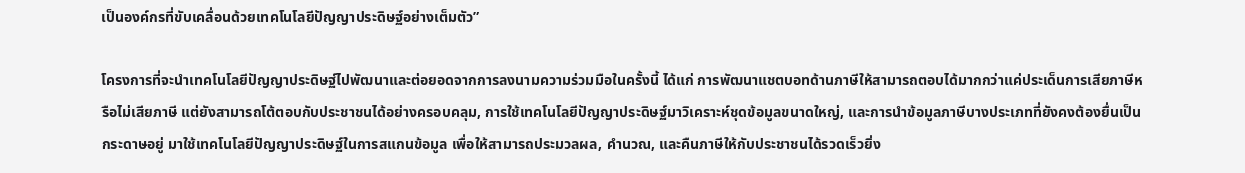เป็นองค์กรที่ขับเคลื่อนด้วยเทคโนโลยีปัญญาประดิษฐ์อย่างเต็มตัว”

โครงการที่จะนำเทคโนโลยีปัญญาประดิษฐ์ไปพัฒนาและต่อยอดจากการลงนามความร่วมมือในครั้งนี้ ได้แก่ การพัฒนาแชตบอทด้านภาษีให้สามารถตอบได้มากกว่าแค่ประเด็นการเสียภาษีหรือไม่เสียภาษี แต่ยังสามารถโต้ตอบกับประชาชนได้อย่างครอบคลุม, การใช้เทคโนโลยีปัญญาประดิษฐ์มาวิเคราะห์ชุดข้อมูลขนาดใหญ่, และการนำข้อมูลภาษีบางประเภทที่ยังคงต้องยื่นเป็นกระดาษอยู่ มาใช้เทคโนโลยีปัญญาประดิษฐ์ในการสแกนข้อมูล เพื่อให้สามารถประมวลผล, คำนวณ, และคืนภาษีให้กับประชาชนได้รวดเร็วยิ่ง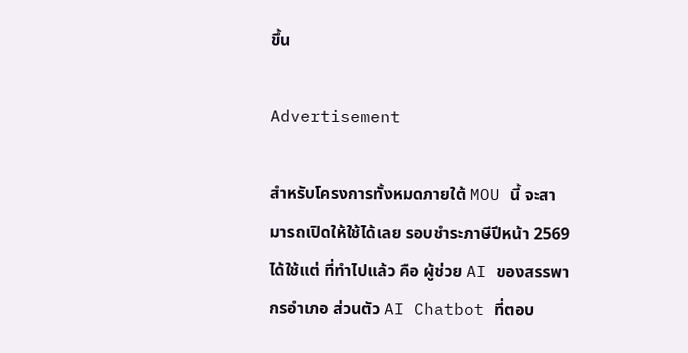ขึ้น

Advertisement

สำหรับโครงการทั้งหมดภายใต้ MOU นี้ จะสามารถเปิดให้ใช้ได้เลย รอบชำระภาษีปีหน้า 2569 ได้ใช้แต่ ที่ทำไปแล้ว คือ ผู้ช่วย AI ของสรรพากรอำเภอ ส่วนตัว AI Chatbot ที่ตอบ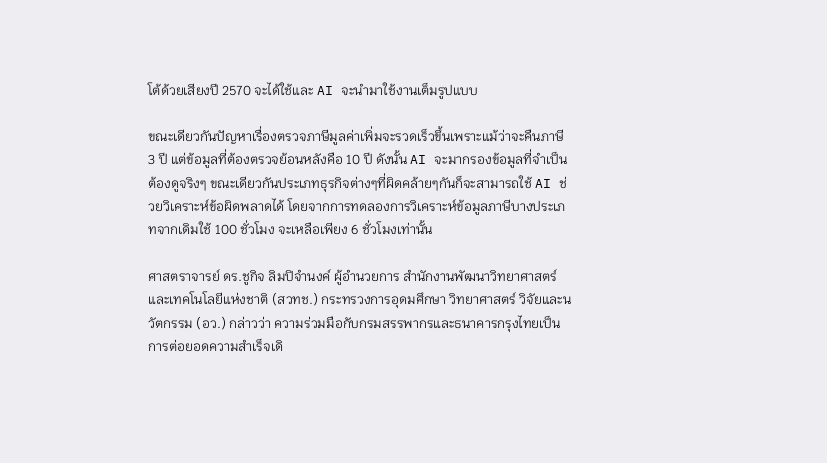โต้ด้วยเสียงปี 2570 จะได้ใช้และ AI จะนำมาใช้งานเต็มรูปแบบ

ขณะเดียวกันปัญหาเรื่องตรวจภาษีมูลค่าเพิ่มจะรวดเร็วขึ้นเพราะแม้ว่าจะคืนภาษี 3 ปี แต่ข้อมูลที่ต้องตรวจย้อนหลังคือ 10 ปี ดังนั้น AI จะมากรองข้อมูลที่จำเป็นต้องดูจริงๆ ขณะเดียวกันประเภทธุรกิจต่างๆที่ผิดคล้ายๆกันก็จะสามารถใช้ AI ช่วยวิเคราะห์ข้อผิดพลาดได้ โดยจากการทดลองการวิเคราะห์ข้อมูลภาษีบางประเภทจากเดิมใช้ 100 ชั่วโมง จะเหลือเพียง 6 ชั่วโมงเท่านั้น

ศาสตราจารย์ ดร.ชูกิจ ลิมปิจำนงค์ ผู้อำนวยการ สำนักงานพัฒนาวิทยาศาสตร์และเทคโนโลยีแห่งชาติ (สวทช.) กระทรวงการอุดมศึกษา วิทยาศาสตร์ วิจัยและนวัตกรรม (อว.) กล่าวว่า ความร่วมมือกับกรมสรรพากรและธนาคารกรุงไทยเป็นการต่อยอดความสำเร็จเดิ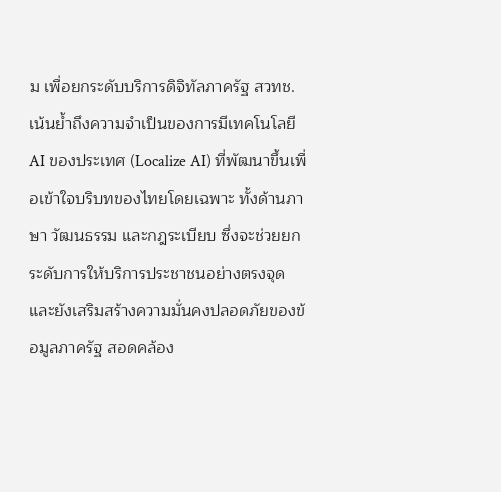ม เพื่อยกระดับบริการดิจิทัลภาครัฐ สวทช. เน้นย้ำถึงความจำเป็นของการมีเทคโนโลยี AI ของประเทศ (Localize AI) ที่พัฒนาขึ้นเพื่อเข้าใจบริบทของไทยโดยเฉพาะ ทั้งด้านภาษา วัฒนธรรม และกฎระเบียบ ซึ่งจะช่วยยกระดับการให้บริการประชาชนอย่างตรงจุด และยังเสริมสร้างความมั่นคงปลอดภัยของข้อมูลภาครัฐ สอดคล้อง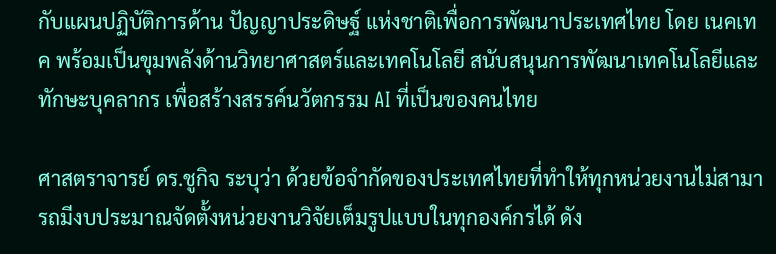กับแผนปฏิบัติการด้าน ปัญญาประดิษฐ์ แห่งชาติเพื่อการพัฒนาประเทศไทย โดย เนคเทค พร้อมเป็นขุมพลังด้านวิทยาศาสตร์และเทคโนโลยี สนับสนุนการพัฒนาเทคโนโลยีและทักษะบุคลากร เพื่อสร้างสรรค์นวัตกรรม AI ที่เป็นของคนไทย

ศาสตราจารย์ ดร.ชูกิจ ระบุว่า ด้วยข้อจำกัดของประเทศไทยที่ทำให้ทุกหน่วยงานไม่สามารถมีงบประมาณจัดตั้งหน่วยงานวิจัยเต็มรูปแบบในทุกองค์กรได้ ดัง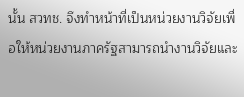นั้น สวทช. จึงทำหน้าที่เป็นหน่วยงานวิจัยเพื่อให้หน่วยงานภาครัฐสามารถนำงานวิจัยและ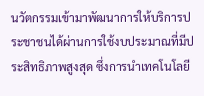นวัตกรรมเข้ามาพัฒนาการให้บริการประชาชนได้ผ่านการใช้งบประมาณที่มีประสิทธิภาพสูงสุด ซึ่งการนำเทคโนโลยี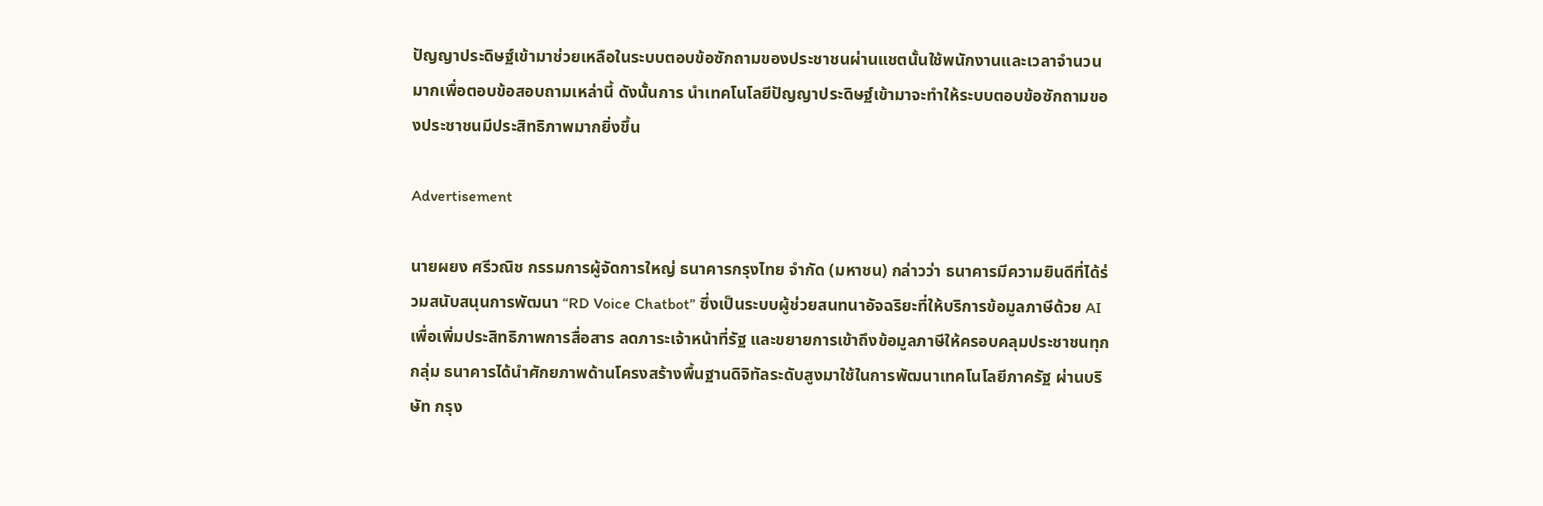ปัญญาประดิษฐ์เข้ามาช่วยเหลือในระบบตอบข้อซักถามของประชาชนผ่านแชตนั้นใช้พนักงานและเวลาจำนวนมากเพื่อตอบข้อสอบถามเหล่านี้ ดังนั้นการ นำเทคโนโลยีปัญญาประดิษฐ์เข้ามาจะทำให้ระบบตอบข้อซักถามของประชาชนมีประสิทธิภาพมากยิ่งขึ้น

Advertisement

นายผยง ศรีวณิช กรรมการผู้จัดการใหญ่ ธนาคารกรุงไทย จำกัด (มหาชน) กล่าวว่า ธนาคารมีความยินดีที่ได้ร่วมสนับสนุนการพัฒนา “RD Voice Chatbot” ซึ่งเป็นระบบผู้ช่วยสนทนาอัจฉริยะที่ให้บริการข้อมูลภาษีด้วย AI เพื่อเพิ่มประสิทธิภาพการสื่อสาร ลดภาระเจ้าหน้าที่รัฐ และขยายการเข้าถึงข้อมูลภาษีให้ครอบคลุมประชาชนทุกกลุ่ม ธนาคารได้นำศักยภาพด้านโครงสร้างพื้นฐานดิจิทัลระดับสูงมาใช้ในการพัฒนาเทคโนโลยีภาครัฐ ผ่านบริษัท กรุง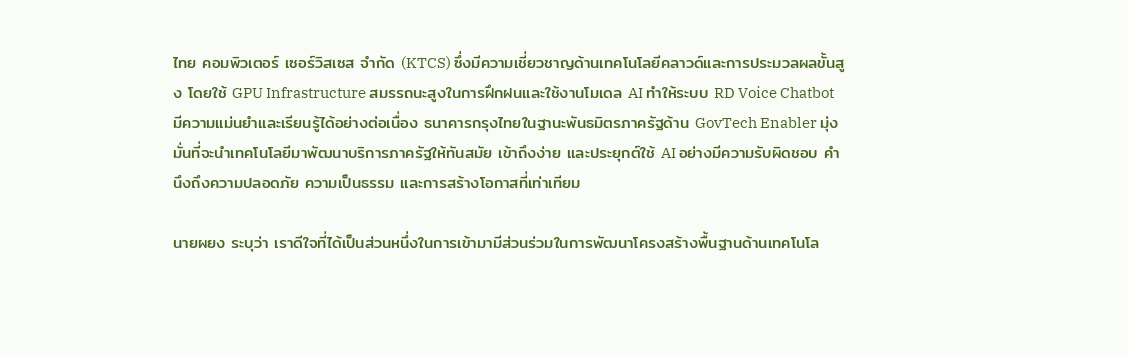ไทย คอมพิวเตอร์ เซอร์วิสเซส จำกัด (KTCS) ซึ่งมีความเชี่ยวชาญด้านเทคโนโลยีคลาวด์และการประมวลผลขั้นสูง โดยใช้ GPU Infrastructure สมรรถนะสูงในการฝึกฝนและใช้งานโมเดล AI ทำให้ระบบ RD Voice Chatbot มีความแม่นยำและเรียนรู้ได้อย่างต่อเนื่อง ธนาคารกรุงไทยในฐานะพันธมิตรภาครัฐด้าน GovTech Enabler มุ่งมั่นที่จะนำเทคโนโลยีมาพัฒนาบริการภาครัฐให้ทันสมัย เข้าถึงง่าย และประยุกต์ใช้ AI อย่างมีความรับผิดชอบ คำนึงถึงความปลอดภัย ความเป็นธรรม และการสร้างโอกาสที่เท่าเทียม

นายผยง ระบุว่า เราดีใจที่ได้เป็นส่วนหนึ่งในการเข้ามามีส่วนร่วมในการพัฒนาโครงสร้างพื้นฐานด้านเทคโนโล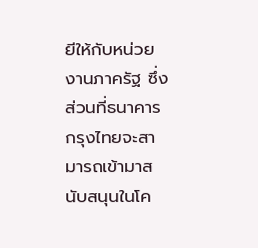ยีให้กับหน่วยงานภาครัฐ ซึ่งส่วนที่ธนาคารกรุงไทยจะสามารถเข้ามาสนับสนุนในโค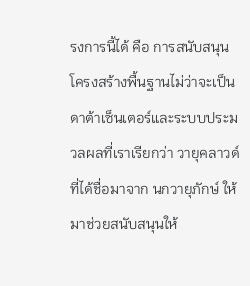รงการนี้ได้ คือ การสนับสนุนโครงสร้างพื้นฐานไม่ว่าจะเป็นดาต้าเซ็นเตอร์และระบบประมวลผลที่เราเรียกว่า วายุคลาวด์ ที่ได้ชื่อมาจาก นกวายุภักษ์ ให้มาช่วยสนับสนุนให้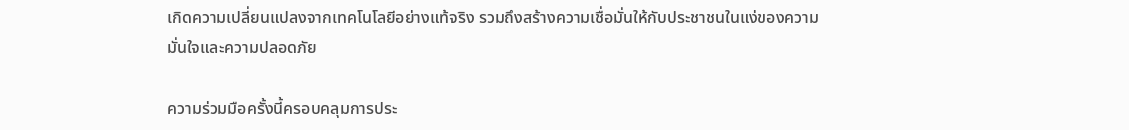เกิดความเปลี่ยนแปลงจากเทคโนโลยีอย่างแท้จริง รวมถึงสร้างความเชื่อมั่นให้กับประชาชนในแง่ของความมั่นใจและความปลอดภัย

ความร่วมมือครั้งนี้ครอบคลุมการประ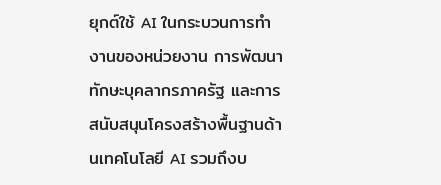ยุกต์ใช้ AI ในกระบวนการทำงานของหน่วยงาน การพัฒนาทักษะบุคลากรภาครัฐ และการสนับสนุนโครงสร้างพื้นฐานด้านเทคโนโลยี AI รวมถึงบ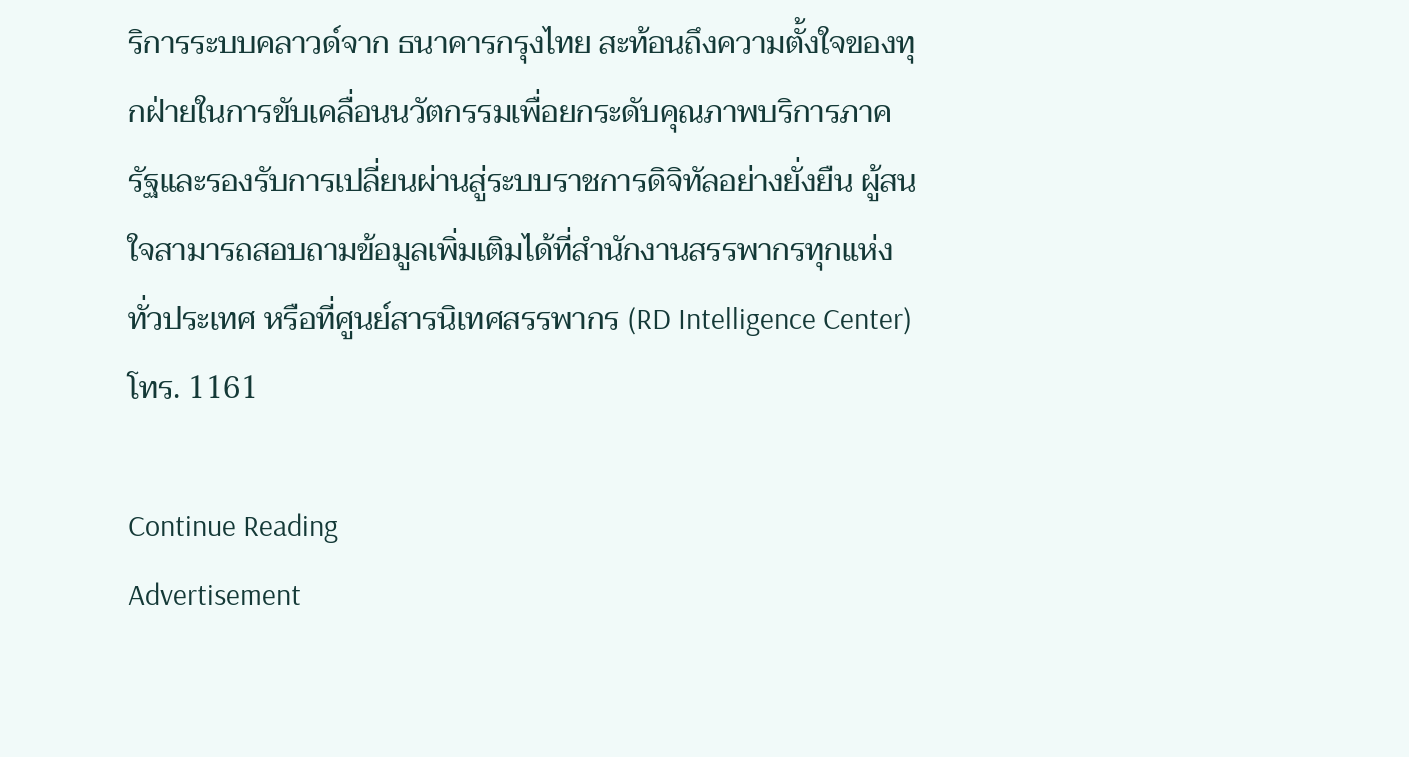ริการระบบคลาวด์จาก ธนาคารกรุงไทย สะท้อนถึงความตั้งใจของทุกฝ่ายในการขับเคลื่อนนวัตกรรมเพื่อยกระดับคุณภาพบริการภาครัฐและรองรับการเปลี่ยนผ่านสู่ระบบราชการดิจิทัลอย่างยั่งยืน ผู้สนใจสามารถสอบถามข้อมูลเพิ่มเติมได้ที่สำนักงานสรรพากรทุกแห่งทั่วประเทศ หรือที่ศูนย์สารนิเทศสรรพากร (RD Intelligence Center) โทร. 1161

Continue Reading
Advertisement